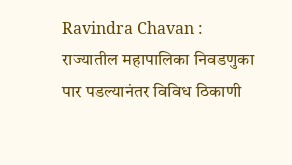Ravindra Chavan : राज्यातील महापालिका निवडणुका पार पडल्यानंतर विविध ठिकाणी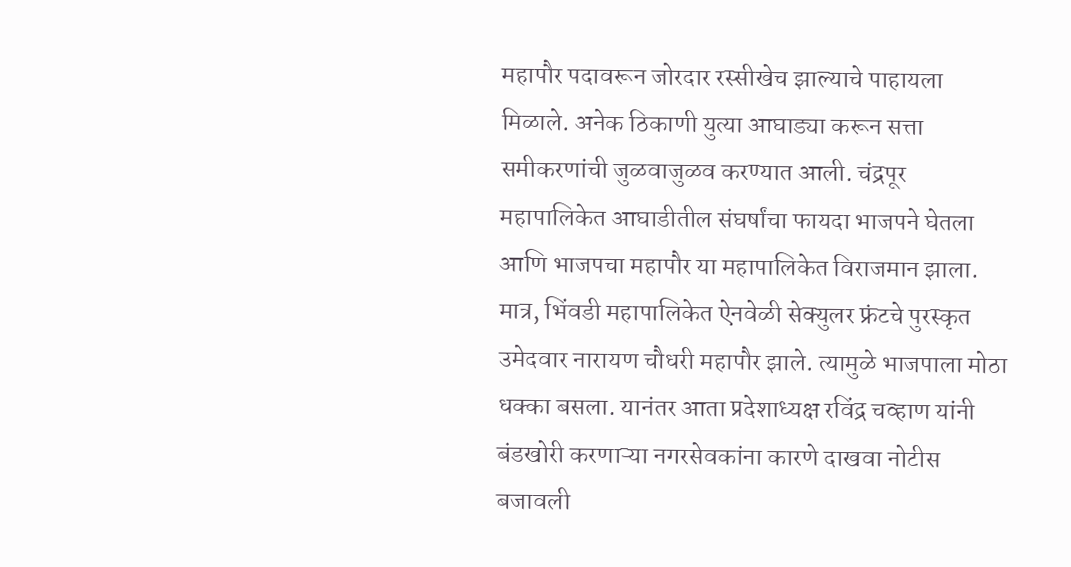महापौर पदावरून जोरदार रस्सीखेच झाल्याचे पाहायला मिळाले. अनेक ठिकाणी युत्या आघाड्या करून सत्ता समीकरणांची जुळवाजुळव करण्यात आली. चंद्रपूर महापालिकेत आघाडीतील संघर्षांचा फायदा भाजपने घेतला आणि भाजपचा महापौर या महापालिकेत विराजमान झाला. मात्र, भिंवडी महापालिकेत ऐनवेळी सेक्युलर फ्रंटचे पुरस्कृत उमेदवार नारायण चौधरी महापौर झाले. त्यामुळे भाजपाला मोठा धक्का बसला. यानंतर आता प्रदेशाध्यक्ष रविंद्र चव्हाण यांनी बंडखोरी करणाऱ्या नगरसेवकांना कारणे दाखवा नोटीस बजावली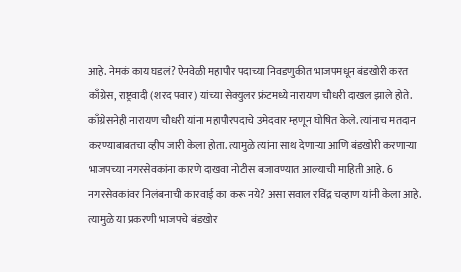आहे. नेमकं काय घडलं? ऐनवेळी महापौर पदाच्या निवडणुकीत भाजपमधून बंडखोरी करत काँग्रेस, राष्ट्रवादी (शरद पवार) यांच्या सेक्युलर फ्रंटमध्ये नारायण चौधरी दाखल झाले होते. काँग्रेसनेही नारायण चौधरी यांना महापौरपदाचे उमेदवार म्हणून घोषित केले. त्यांनाच मतदान करण्याबाबतचा व्हीप जारी केला होता. त्यामुळे त्यांना साथ देणाऱ्या आणि बंडखोरी करणाऱ्या भाजपच्या नगरसेवकांना कारणे दाखवा नोटीस बजावण्यात आल्याची माहिती आहे. 6 नगरसेवकांवर निलंबनाची कारवाई का करू नये? असा सवाल रविंद्र चव्हाण यांनी केला आहे. त्यामुळे या प्रकरणी भाजपचे बंडखोर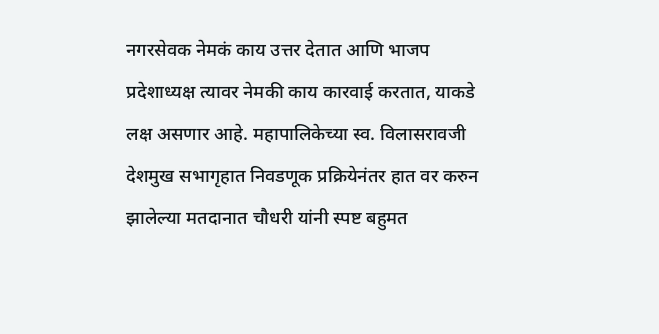नगरसेवक नेमकं काय उत्तर देतात आणि भाजप प्रदेशाध्यक्ष त्यावर नेमकी काय कारवाई करतात, याकडे लक्ष असणार आहे. महापालिकेच्या स्व. विलासरावजी देशमुख सभागृहात निवडणूक प्रक्रियेनंतर हात वर करुन झालेल्या मतदानात चौधरी यांनी स्पष्ट बहुमत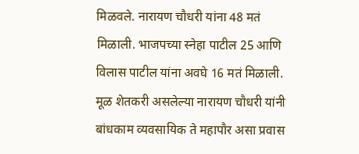मिळवले. नारायण चौधरी यांना 48 मतं मिळाली. भाजपच्या स्नेहा पाटील 25 आणि विलास पाटील यांना अवघे 16 मतं मिळाली. मूळ शेतकरी असलेल्या नारायण चौधरी यांनी बांधकाम व्यवसायिक ते महापौर असा प्रवास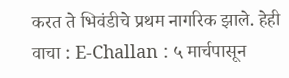करत ते भिवंडीचे प्रथम नागरिक झाले. हेही वाचा : E-Challan : ५ मार्चपासून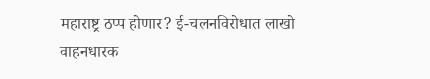महाराष्ट्र ठप्प होणार? ई-चलनविरोधात लाखो वाहनधारक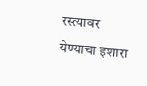रस्त्यावर येण्याचा इशारा